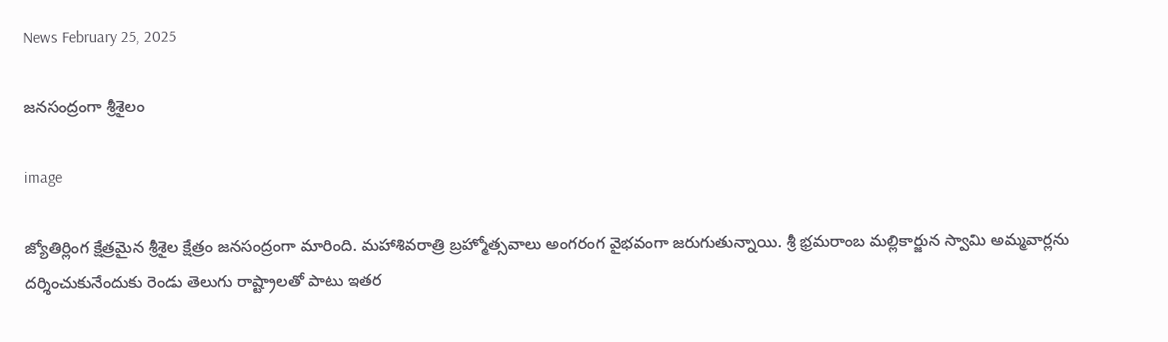News February 25, 2025

జనసంద్రంగా శ్రీశైలం

image

జ్యోతిర్లింగ క్షేత్రమైన శ్రీశైల క్షేత్రం జనసంద్రంగా మారింది. మహాశివరాత్రి బ్రహ్మోత్సవాలు అంగరంగ వైభవంగా జరుగుతున్నాయి. శ్రీ భ్రమరాంబ మల్లికార్జున స్వామి అమ్మవార్లను దర్శించుకునేందుకు రెండు తెలుగు రాష్ట్రాలతో పాటు ఇతర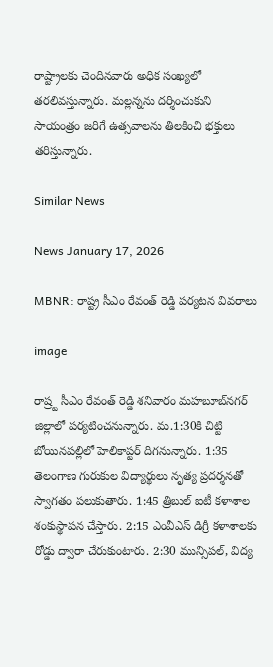రాష్ట్రాలకు చెందినవారు అధిక సంఖ్యలో తరలివస్తున్నారు. మల్లన్నను దర్శించుకుని సాయంత్రం జరిగే ఉత్సవాలను తిలకించి భక్తులు తరిస్తున్నారు.

Similar News

News January 17, 2026

MBNR: రాష్ట్ర సీఎం రేవంత్ రెడ్డి పర్యటన వివరాలు

image

రాష్ర్ట సీఎం రేవంత్ రెడ్డి శనివారం మహబూబ్‌నగర్ జిల్లాలో పర్యటించనున్నారు. మ.1:30కి చిట్టి బోయినపల్లిలో హెలికాప్టర్ దిగనున్నారు. 1:35 తెలంగాణ గురుకుల విద్యార్థులు నృత్య ప్రదర్శనతో స్వాగతం పలుకుతారు. 1:45 త్రిబుల్ ఐటీ కళాశాల శంకుస్థాపన చేస్తారు. 2:15 ఎంవీఎస్ డిగ్రీ కళాశాలకు రోడ్డు ద్వారా చేరుకుంటారు. 2:30 మున్సిపల్, విద్య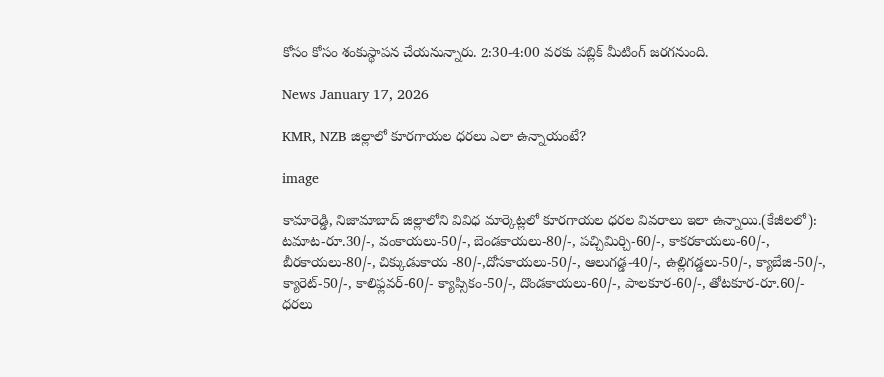కోసం కోసం శంకుస్థాపన చేయనున్నారు. 2:30-4:00 వరకు పబ్లిక్ మీటింగ్ జరగనుంది.

News January 17, 2026

KMR, NZB జిల్లాలో కూరగాయల ధరలు ఎలా ఉన్నాయంటే?

image

కామారెడ్డి, నిజామాబాద్ జిల్లాలోని వివిధ మార్కెట్లలో కూరగాయల ధరల వివరాలు ఇలా ఉన్నాయి.(కేజీలలో): టమాట-రూ.30/-, వంకాయలు-50/-, బెండకాయలు-80/-, పచ్చిమిర్చి-60/-, కాకరకాయలు-60/-, బీరకాయలు-80/-, చిక్కుడుకాయ -80/-,దోసకాయలు-50/-, ఆలుగడ్డ-40/-, ఉల్లిగడ్డలు-50/-, క్యాబేజి-50/-, క్యారెట్-50/-, కాలిఫ్లవర్-60/- క్యాప్సికం-50/-, దొండకాయలు-60/-, పాలకూర-60/-, తోటకూర-రూ.60/- ధరలు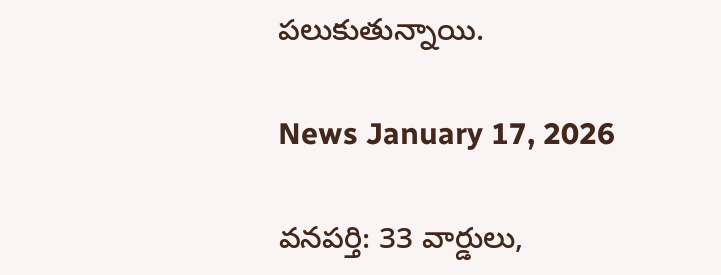పలుకుతున్నాయి.

News January 17, 2026

వనపర్తి: 33 వార్డులు,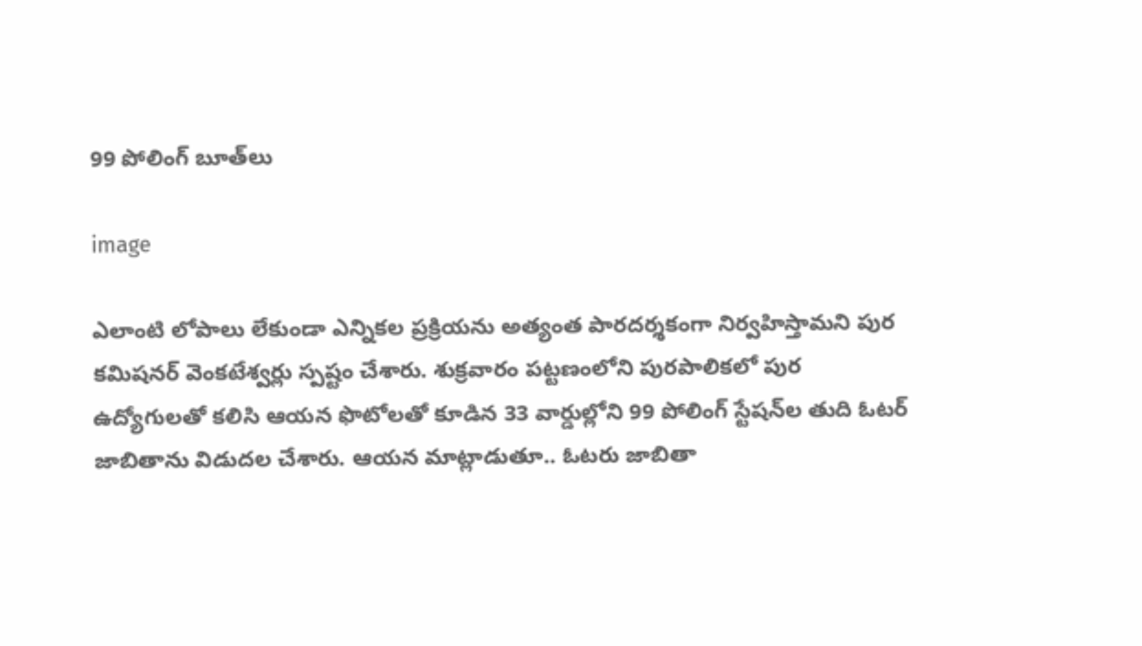99 పోలింగ్ బూత్‌లు

image

ఎలాంటి లోపాలు లేకుండా ఎన్నికల ప్రక్రియను అత్యంత పారదర్శకంగా నిర్వహిస్తామని పుర కమిషనర్ వెంకటేశ్వర్లు స్పష్టం చేశారు. శుక్రవారం పట్టణంలోని పురపాలికలో పుర ఉద్యోగులతో కలిసి ఆయన ఫొటోలతో కూడిన 33 వార్డుల్లోని 99 పోలింగ్ స్టేషన్‌ల తుది ఓటర్ జాబితాను విడుదల చేశారు. ఆయన మాట్లాడుతూ.. ఓటరు జాబితా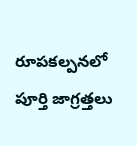రూపకల్పనలో పూర్తి జాగ్రత్తలు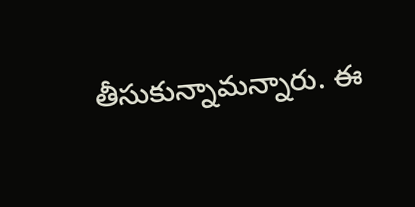తీసుకున్నామన్నారు. ఈ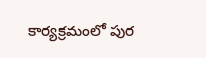కార్యక్రమంలో పుర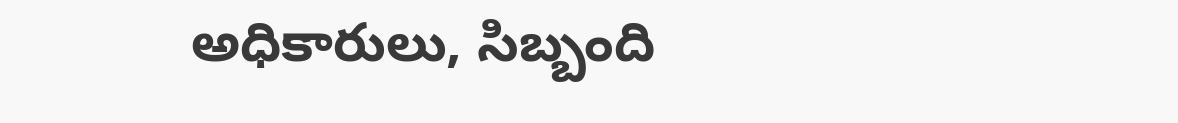అధికారులు, సిబ్బంది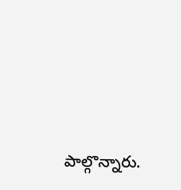పాల్గొన్నారు.